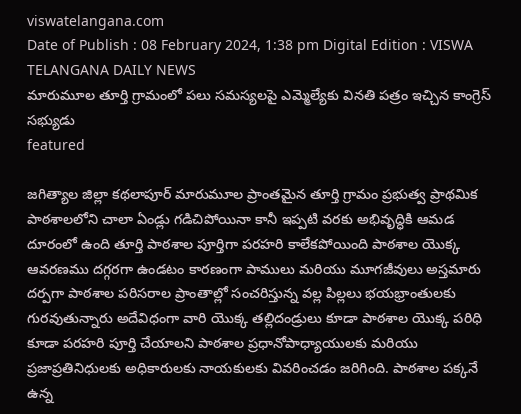viswatelangana.com
Date of Publish : 08 February 2024, 1:38 pm Digital Edition : VISWA TELANGANA DAILY NEWS
మారుమూల తూర్తి గ్రామంలో పలు సమస్యలపై ఎమ్మెల్యేకు వినతి పత్రం ఇచ్చిన కాంగ్రెస్ సభ్యుడు
featured

జగిత్యాల జిల్లా కథలాపూర్ మారుమూల ప్రాంతమైన తూర్తి గ్రామం ప్రభుత్వ ప్రాథమిక పాఠశాలలోని చాలా ఏండ్లు గడిచిపోయినా కానీ ఇప్పటి వరకు అభివృద్ధికి ఆమడ దూరంలో ఉంది తూర్తి పాఠశాల పూర్తిగా పరహరి కాలేకపోయింది పాఠశాల యొక్క ఆవరణము దగ్గరగా ఉండటం కారణంగా పాములు మరియు మూగజీవులు అస్తమారు దర్పగా పాఠశాల పరిసరాల ప్రాంతాల్లో సంచరిస్తున్న వల్ల పిల్లలు భయభ్రాంతులకు గురవుతున్నారు అదేవిధంగా వారి యొక్క తల్లిదండ్రులు కూడా పాఠశాల యొక్క పరిధి కూడా పరహరి పూర్తి చేయాలని పాఠశాల ప్రధానోపాధ్యాయులకు మరియు ప్రజాప్రతినిధులకు అధికారులకు నాయకులకు వివరించడం జరిగింది. పాఠశాల పక్కనే ఉన్న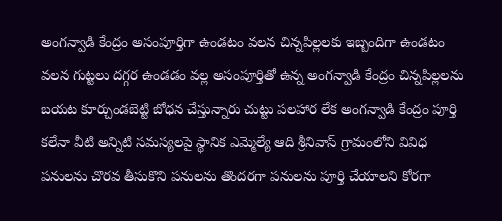అంగన్వాడి కేంద్రం అసంపూర్తిగా ఉండటం వలన చిన్నపిల్లలకు ఇబ్బందిగా ఉండటం వలన గుట్టలు దగ్గర ఉండడం వల్ల అసంపూర్తితో ఉన్న అంగన్వాడి కేంద్రం చిన్నపిల్లలను బయట కూర్చుండబెట్టి బోధన చేస్తున్నారు చుట్టు పలహార లేక అంగన్వాడి కేంద్రం పూర్తి కలేనా వీటి అన్నిటి సమస్యలపై స్థానిక ఎమ్మెల్యే ఆది శ్రీనివాస్ గ్రామంలోని వివిధ పనులను చొరవ తీసుకొని పనులను తొందరగా పనులను పూర్తి చేయాలని కోరగా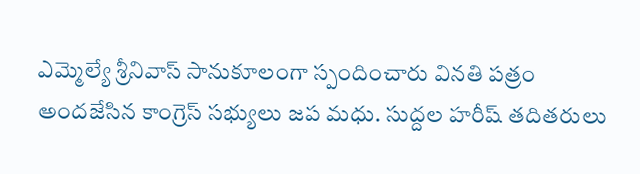ఎమ్మెల్యే శ్రీనివాస్ సానుకూలంగా స్పందించారు వినతి పత్రం అందజేసిన కాంగ్రెస్ సభ్యులు జప మధు. సుద్దల హరీష్ తదితరులు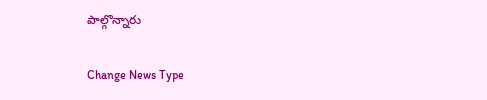పాల్గొన్నారు

Change News Type